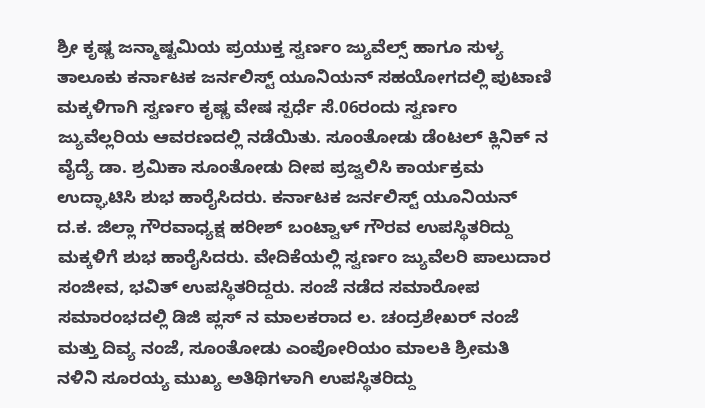ಶ್ರೀ ಕೃಷ್ಣ ಜನ್ಮಾಷ್ಟಮಿಯ ಪ್ರಯುಕ್ತ ಸ್ವರ್ಣಂ ಜ್ಯುವೆಲ್ಸ್ ಹಾಗೂ ಸುಳ್ಯ ತಾಲೂಕು ಕರ್ನಾಟಕ ಜರ್ನಲಿಸ್ಟ್ ಯೂನಿಯನ್ ಸಹಯೋಗದಲ್ಲಿ ಪುಟಾಣಿ ಮಕ್ಕಳಿಗಾಗಿ ಸ್ವರ್ಣಂ ಕೃಷ್ಣ ವೇಷ ಸ್ಪರ್ಧೆ ಸೆ.06ರಂದು ಸ್ವರ್ಣಂ ಜ್ಯುವೆಲ್ಲರಿಯ ಆವರಣದಲ್ಲಿ ನಡೆಯಿತು. ಸೂಂತೋಡು ಡೆಂಟಲ್ ಕ್ಲಿನಿಕ್ ನ ವೈದ್ಯೆ ಡಾ. ಶ್ರಮಿಕಾ ಸೂಂತೋಡು ದೀಪ ಪ್ರಜ್ವಲಿಸಿ ಕಾರ್ಯಕ್ರಮ ಉದ್ಘಾಟಿಸಿ ಶುಭ ಹಾರೈಸಿದರು. ಕರ್ನಾಟಕ ಜರ್ನಲಿಸ್ಟ್ ಯೂನಿಯನ್ ದ.ಕ. ಜಿಲ್ಲಾ ಗೌರವಾಧ್ಯಕ್ಷ ಹರೀಶ್ ಬಂಟ್ವಾಳ್ ಗೌರವ ಉಪಸ್ಥಿತರಿದ್ದು ಮಕ್ಕಳಿಗೆ ಶುಭ ಹಾರೈಸಿದರು. ವೇದಿಕೆಯಲ್ಲಿ ಸ್ವರ್ಣಂ ಜ್ಯುವೆಲರಿ ಪಾಲುದಾರ ಸಂಜೀವ, ಭವಿತ್ ಉಪಸ್ಥಿತರಿದ್ದರು. ಸಂಜೆ ನಡೆದ ಸಮಾರೋಪ ಸಮಾರಂಭದಲ್ಲಿ ಡಿಜಿ ಪ್ಲಸ್ ನ ಮಾಲಕರಾದ ಲ. ಚಂದ್ರಶೇಖರ್ ನಂಜೆ ಮತ್ತು ದಿವ್ಯ ನಂಜೆ, ಸೂಂತೋಡು ಎಂಪೋರಿಯಂ ಮಾಲಕಿ ಶ್ರೀಮತಿ ನಳಿನಿ ಸೂರಯ್ಯ ಮುಖ್ಯ ಅತಿಥಿಗಳಾಗಿ ಉಪಸ್ಥಿತರಿದ್ದು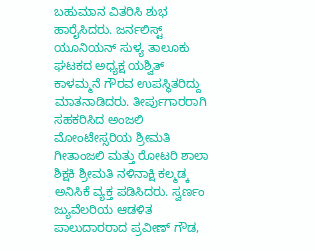ಬಹುಮಾನ ವಿತರಿಸಿ ಶುಭ ಹಾರೈಸಿದರು. ಜರ್ನಲಿಸ್ಟ್ ಯೂನಿಯನ್ ಸುಳ್ಯ ತಾಲೂಕು ಘಟಕದ ಅಧ್ಯಕ್ಷ ಯಶ್ವಿತ್ ಕಾಳಮ್ಮನೆ ಗೌರವ ಉಪಸ್ಥಿತರಿದ್ದು ಮಾತನಾಡಿದರು. ತೀರ್ಪುಗಾರರಾಗಿ ಸಹಕರಿಸಿದ ಅಂಜಲಿ ಮೋಂಟೇಸ್ಸರಿಯ ಶ್ರೀಮತಿ ಗೀತಾಂಜಲಿ ಮತ್ತು ರೋಟರಿ ಶಾಲಾ ಶಿಕ್ಷಕಿ ಶ್ರೀಮತಿ ನಳಿನಾಕ್ಷಿ ಕಲ್ಮಡ್ಕ ಅನಿಸಿಕೆ ವ್ಯಕ್ತ ಪಡಿಸಿದರು. ಸ್ವರ್ಣಂ ಜ್ಯುವೆಲರಿಯ ಆಡಳಿತ ಪಾಲುದಾರರಾದ ಪ್ರವೀಣ್ ಗೌಡ,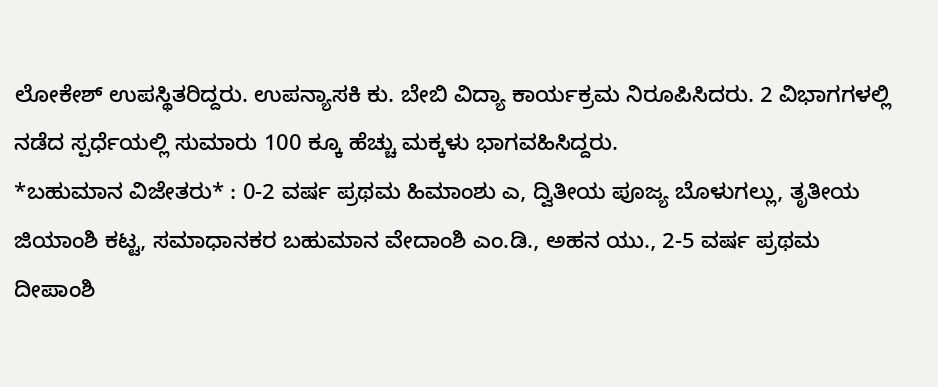ಲೋಕೇಶ್ ಉಪಸ್ಥಿತರಿದ್ದರು. ಉಪನ್ಯಾಸಕಿ ಕು. ಬೇಬಿ ವಿದ್ಯಾ ಕಾರ್ಯಕ್ರಮ ನಿರೂಪಿಸಿದರು. 2 ವಿಭಾಗಗಳಲ್ಲಿ ನಡೆದ ಸ್ಪರ್ಧೆಯಲ್ಲಿ ಸುಮಾರು 100 ಕ್ಕೂ ಹೆಚ್ಚು ಮಕ್ಕಳು ಭಾಗವಹಿಸಿದ್ದರು.
*ಬಹುಮಾನ ವಿಜೇತರು* : 0-2 ವರ್ಷ ಪ್ರಥಮ ಹಿಮಾಂಶು ಎ, ದ್ವಿತೀಯ ಪೂಜ್ಯ ಬೊಳುಗಲ್ಲು, ತೃತೀಯ ಜಿಯಾಂಶಿ ಕಟ್ಟ, ಸಮಾಧಾನಕರ ಬಹುಮಾನ ವೇದಾಂಶಿ ಎಂ.ಡಿ., ಅಹನ ಯು., 2-5 ವರ್ಷ ಪ್ರಥಮ ದೀಪಾಂಶಿ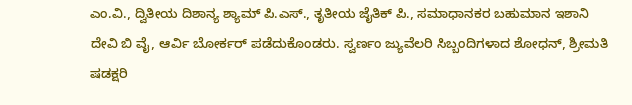ಎಂ.ವಿ., ದ್ವಿತೀಯ ದಿಶಾನ್ಯ ಶ್ಯಾಮ್ ಪಿ.ಎಸ್., ತೃತೀಯ ಜೈತಿಕ್ ಪಿ., ಸಮಾಧಾನಕರ ಬಹುಮಾನ ಇಶಾನಿ ದೇವಿ ಬಿ ವೈ, ಆರ್ವಿ ಬೋರ್ಕರ್ ಪಡೆದುಕೊಂಡರು. ಸ್ವರ್ಣಂ ಜ್ಯುವೆಲರಿ ಸಿಬ್ಬಂದಿಗಳಾದ ಶೋಧನ್, ಶ್ರೀಮತಿ ಷಡಕ್ಷರಿ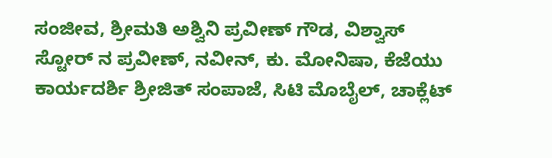ಸಂಜೀವ, ಶ್ರೀಮತಿ ಅಶ್ವಿನಿ ಪ್ರವೀಣ್ ಗೌಡ, ವಿಶ್ವಾಸ್ ಸ್ಟೋರ್ ನ ಪ್ರವೀಣ್, ನವೀನ್, ಕು. ಮೋನಿಷಾ, ಕೆಜೆಯು ಕಾರ್ಯದರ್ಶಿ ಶ್ರೀಜಿತ್ ಸಂಪಾಜೆ, ಸಿಟಿ ಮೊಬೈಲ್, ಚಾಕ್ಲೆಟ್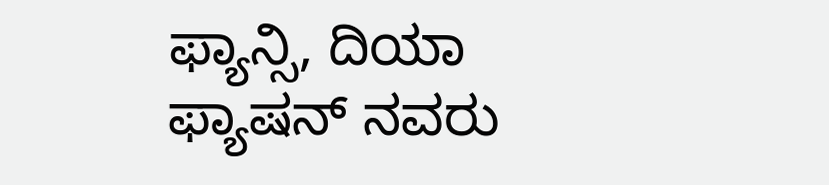ಫ್ಯಾನ್ಸಿ, ದಿಯಾ ಫ್ಯಾಷನ್ ನವರು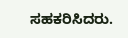ಸಹಕರಿಸಿದರು.